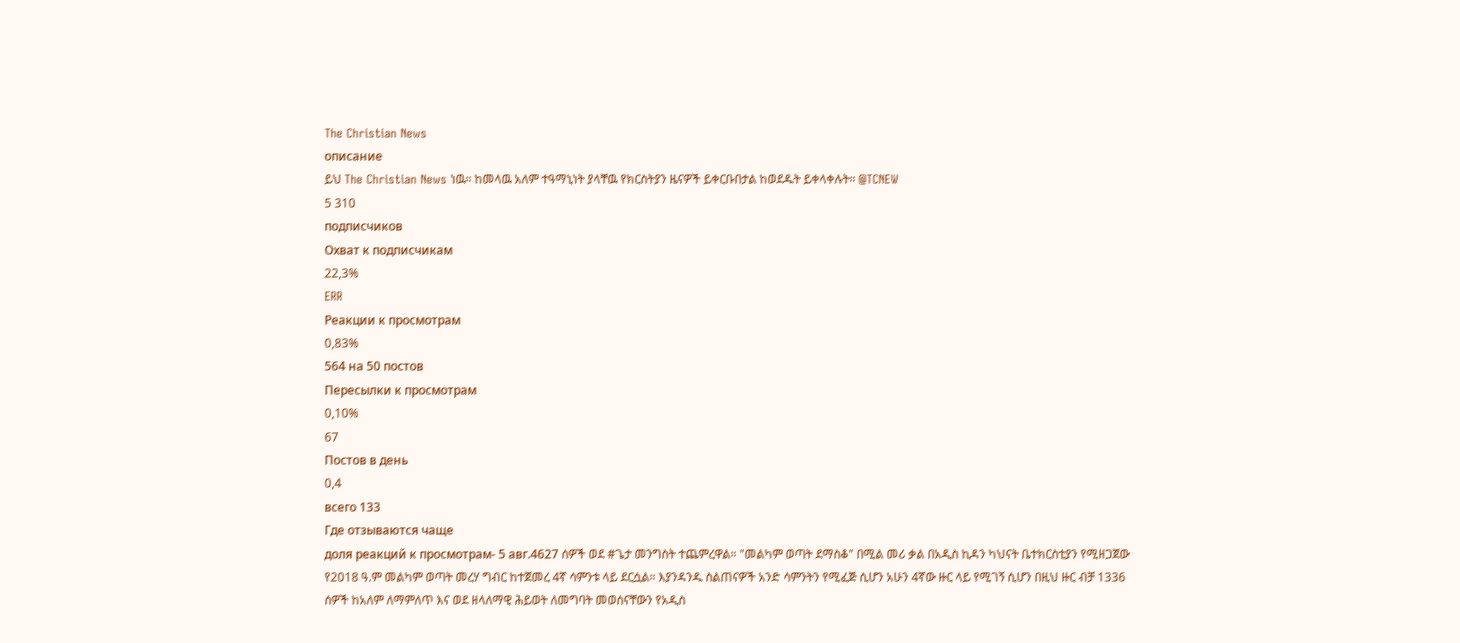The Christian News
описание
ይህ The Christian News ነዉ። ከመላዉ አለም ተዓማኒነት ያላቸዉ የክርስትያን ዜናዎች ይቀርቡበታል ከወደዱት ይቀላቀሉት። @TCNEW
5 310
подписчиков
Охват к подписчикам
22,3%
ERR
Реакции к просмотрам
0,83%
564 на 50 постов
Пересылки к просмотрам
0,10%
67
Постов в день
0,4
всего 133
Где отзываются чаще
доля реакций к просмотрам- 5 авг.4627 ሰዎች ወደ #ጌታ መንግስት ተጨምረዋል። "መልካም ወጣት ደማስቆ" በሚል መሪ ቃል በአዲስ ኪዳን ካህናት ቤተክርስቲያን የሚዘጋጀው የ2018 ዓ.ም መልካም ወጣት መረሃ ግብር ከተጀመረ 4ኛ ሳምንቱ ላይ ደርሷል። እያንዳንዱ ስልጠናዎች አንድ ሳምንትን የሚፈጅ ሲሆን አሁን 4ኛው ዙር ላይ የሚገኝ ሲሆን በዚህ ዙር ብቻ 1336 ሰዎች ከአለም ለማምለጥ እና ወደ ዘላለማዊ ሕይወት ለመግባት መወሰናቸውን የአዲስ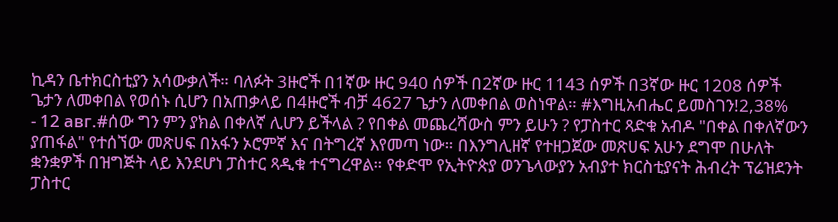ኪዳን ቤተክርስቲያን አሳውቃለች። ባለፉት 3ዙሮች በ1ኛው ዙር 940 ሰዎች በ2ኛው ዙር 1143 ሰዎች በ3ኛው ዙር 1208 ሰዎች ጌታን ለመቀበል የወሰኑ ሲሆን በአጠቃላይ በ4ዙሮች ብቻ 4627 ጌታን ለመቀበል ወስነዋል። #እግዚአብሔር ይመስገን!2,38%
- 12 авг.#ሰው ግን ምን ያክል በቀለኛ ሊሆን ይችላል ? የበቀል መጨረሻውስ ምን ይሁን ? የፓስተር ጻድቁ አብዶ "በቀል በቀለኛውን ያጠፋል" የተሰኘው መጽሀፍ በአፋን ኦሮምኛ እና በትግረኛ እየመጣ ነው። በእንግሊዘኛ የተዘጋጀው መጽሀፍ አሁን ደግሞ በሁለት ቋንቋዎች በዝግጅት ላይ እንደሆነ ፓስተር ጻዲቁ ተናግረዋል። የቀድሞ የኢትዮጵያ ወንጌላውያን አብያተ ክርስቲያናት ሕብረት ፕሬዝደንት ፓስተር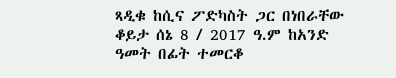ጻዲቁ ከሲና ፖድካስት ጋር በነበራቸው ቆይታ ሰኔ 8 / 2017 ዓ.ም ከአንድ ዓመት በፊት ተመርቆ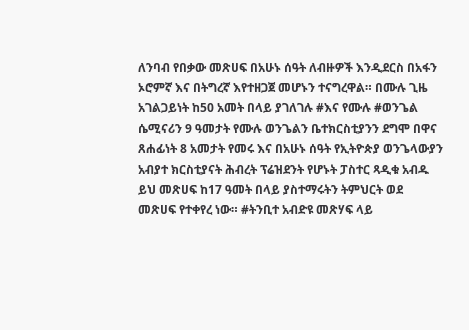ለንባብ የበቃው መጽሀፍ በአሁኑ ሰዓት ለብዙዎች እንዲደርስ በአፋን ኦሮምኛ እና በትግረኛ እየተዘጋጀ መሆኑን ተናግረዋል። በሙሉ ጊዜ አገልጋይነት ከ50 አመት በላይ ያገለገሉ #እና የሙሉ #ወንጌል ሴሚናሪን 9 ዓመታት የሙሉ ወንጌልን ቤተክርስቲያንን ደግሞ በዋና ጸሐፊነት 8 አመታት የመሩ እና በአሁኑ ሰዓት የኢትዮጵያ ወንጌላውያን አብያተ ክርስቲያናት ሕብረት ፕሬዝደንት የሆኑት ፓስተር ጻዲቁ አብዱ ይህ መጽሀፍ ከ17 ዓመት በላይ ያስተማሩትን ትምህርት ወደ መጽሀፍ የተቀየረ ነው። #ትንቢተ አብድዩ መጽሃፍ ላይ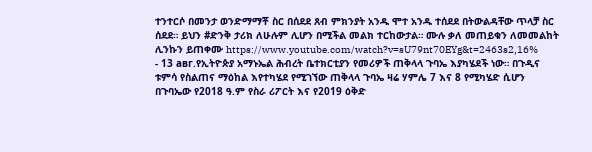ተንተርሶ በመንታ ወንድማማቾ ስር በሰደደ ጸብ ምክንያት አንዱ ሞተ አንዱ ተሰደደ በትውልዳቸው ጥላቻ ስር ሰደደ። ይህን #ድንቅ ታሪክ ለሁሉም ሊሆን በሚችል መልክ ተርከውታል። ሙሉ ቃለ መጠይቁን ለመመልከት ሊንኩን ይጠቀሙ https://www.youtube.com/watch?v=sU79nt70EYg&t=2463s2,16%
- 13 авг.የኢትዮጵያ አማኑኤል ሕብረት ቤተክርቲያን የመሪዎች ጠቅላላ ጉባኤ እያካሄደች ነው። በጉዲና ቱምሳ የስልጠና ማዕከል እየተካሄደ የሚገኘው ጠቅላላ ጉባኤ ዛሬ ሃምሌ 7 እና 8 የሚካሄድ ሲሆን በጉባኤው የ2018 ዓ.ም የስራ ሪፖርት እና የ2019 ዕቅድ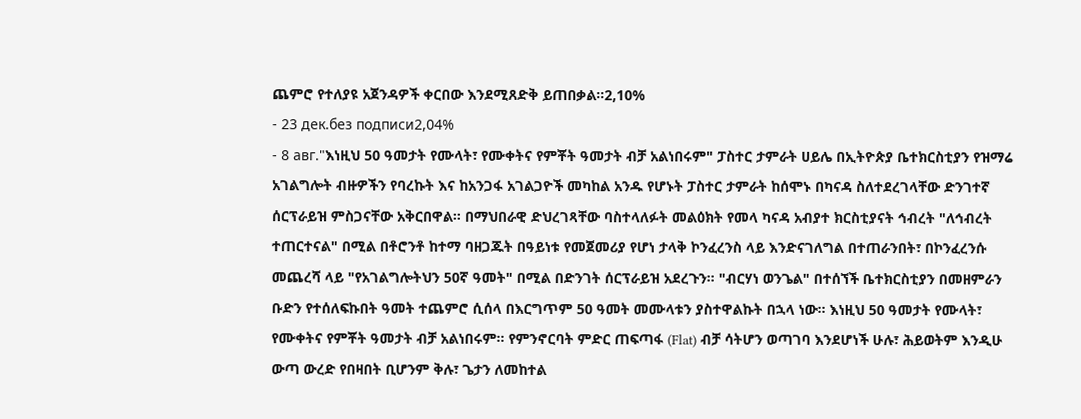ጨምሮ የተለያዩ አጀንዳዎች ቀርበው እንደሚጸድቅ ይጠበቃል።2,10%
- 23 дек.без подписи2,04%
- 8 авг."እነዚህ 50 ዓመታት የሙላት፣ የሙቀትና የምቾት ዓመታት ብቻ አልነበሩም" ፓስተር ታምራት ሀይሌ በኢትዮጵያ ቤተክርስቲያን የዝማሬ አገልግሎት ብዙዎችን የባረኩት እና ከአንጋፋ አገልጋዮች መካከል አንዱ የሆኑት ፓስተር ታምራት ከሰሞኑ በካናዳ ስለተደረገላቸው ድንገተኛ ሰርፕራይዝ ምስጋናቸው አቅርበዋል። በማህበራዊ ድህረገጻቸው ባስተላለፉት መልዕክት የመላ ካናዳ አብያተ ክርስቲያናት ኅብረት "ለኅብረት ተጠርተናል" በሚል በቶሮንቶ ከተማ ባዘጋጁት በዓይነቱ የመጀመሪያ የሆነ ታላቅ ኮንፈረንስ ላይ እንድናገለግል በተጠራንበት፣ በኮንፈረንሱ መጨረሻ ላይ "የአገልግሎትህን 50ኛ ዓመት" በሚል በድንገት ሰርፕራይዝ አደረጉን። "ብርሃነ ወንጌል" በተሰኘች ቤተክርስቲያን በመዘምራን ቡድን የተሰለፍኩበት ዓመት ተጨምሮ ሲሰላ በእርግጥም 50 ዓመት መሙላቱን ያስተዋልኩት በኋላ ነው። እነዚህ 50 ዓመታት የሙላት፣ የሙቀትና የምቾት ዓመታት ብቻ አልነበሩም። የምንኖርባት ምድር ጠፍጣፋ (Flat) ብቻ ሳትሆን ወጣገባ እንደሆነች ሁሉ፣ ሕይወትም እንዲሁ ውጣ ውረድ የበዛበት ቢሆንም ቅሉ፣ ጌታን ለመከተል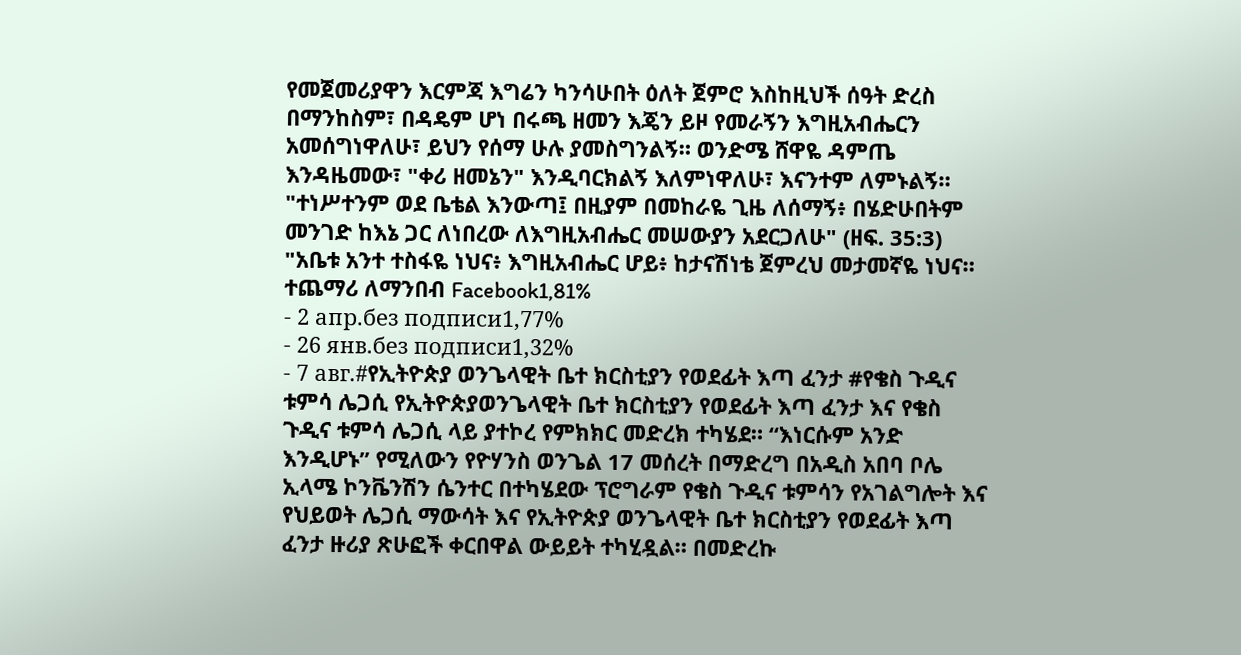የመጀመሪያዋን እርምጃ እግሬን ካንሳሁበት ዕለት ጀምሮ እስከዚህች ሰዓት ድረስ በማንከስም፣ በዳዴም ሆነ በሩጫ ዘመን እጄን ይዞ የመራኝን እግዚአብሔርን አመሰግነዋለሁ፣ ይህን የሰማ ሁሉ ያመስግንልኝ። ወንድሜ ሸዋዬ ዳምጤ እንዳዜመው፣ "ቀሪ ዘመኔን" እንዲባርክልኝ እለምነዋለሁ፣ እናንተም ለምኑልኝ። "ተነሥተንም ወደ ቤቴል እንውጣ፤ በዚያም በመከራዬ ጊዜ ለሰማኝ፥ በሄድሁበትም መንገድ ከእኔ ጋር ለነበረው ለእግዚአብሔር መሠውያን አደርጋለሁ" (ዘፍ. 35:3) "አቤቱ አንተ ተስፋዬ ነህና፥ እግዚአብሔር ሆይ፥ ከታናሽነቴ ጀምረህ መታመኛዬ ነህና። ተጨማሪ ለማንበብ Facebook1,81%
- 2 апр.без подписи1,77%
- 26 янв.без подписи1,32%
- 7 авг.#የኢትዮጵያ ወንጌላዊት ቤተ ክርስቲያን የወደፊት እጣ ፈንታ #የቄስ ጉዲና ቱምሳ ሌጋሲ የኢትዮጵያወንጌላዊት ቤተ ክርስቲያን የወደፊት እጣ ፈንታ እና የቄስ ጉዲና ቱምሳ ሌጋሲ ላይ ያተኮረ የምክክር መድረክ ተካሄደ። “እነርሱም አንድ እንዲሆኑ” የሚለውን የዮሃንስ ወንጌል 17 መሰረት በማድረግ በአዲስ አበባ ቦሌ ኢላሜ ኮንቬንሽን ሴንተር በተካሄደው ፕሮግራም የቄስ ጉዲና ቱምሳን የአገልግሎት እና የህይወት ሌጋሲ ማውሳት እና የኢትዮጵያ ወንጌላዊት ቤተ ክርስቲያን የወደፊት እጣ ፈንታ ዙሪያ ጽሁፎች ቀርበዋል ውይይት ተካሂዷል። በመድረኩ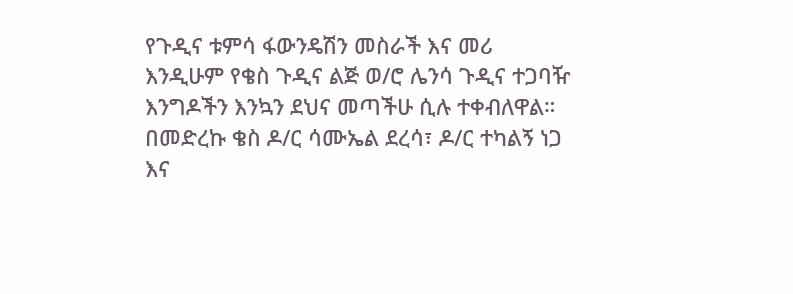የጉዲና ቱምሳ ፋውንዴሽን መስራች እና መሪ እንዲሁም የቄስ ጉዲና ልጅ ወ/ሮ ሌንሳ ጉዲና ተጋባዥ እንግዶችን እንኳን ደህና መጣችሁ ሲሉ ተቀብለዋል። በመድረኩ ቄስ ዶ/ር ሳሙኤል ደረሳ፣ ዶ/ር ተካልኝ ነጋ እና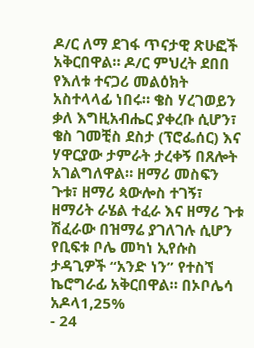ዶ/ር ለማ ደገፋ ጥናታዊ ጽሁፎች አቅርበዋል። ዶ/ር ምህረት ደበበ የእለቱ ተናጋሪ መልዕክት አስተላላፊ ነበሩ። ቄስ ሃረገወይን ቃለ እግዚአብሔር ያቀረቡ ሲሆን፣ ቄስ ገመቺስ ደስታ (ፕሮፌሰር) እና ሃዋርያው ታምራት ታረቀኝ በጸሎት አገልግለዋል። ዘማሪ መስፍን ጉቱ፣ ዘማሪ ጳውሎስ ተገኝ፣ ዘማሪት ራሄል ተፈራ እና ዘማሪ ጉቱ ሽፈራው በዝማሬ ያገለገሉ ሲሆን የቢፍቱ ቦሌ መካነ ኢየሱስ ታዳጊዎች “አንድ ነን” የተስኘ ኬሮግራፊ አቅርበዋል። በኦቦሌሳ አዶላ1,25%
- 24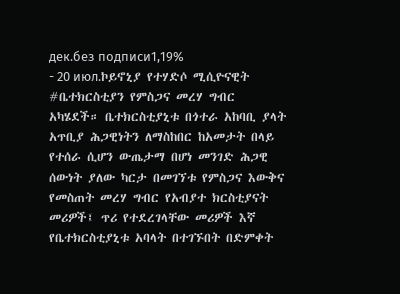дек.без подписи1,19%
- 20 июл.ኮይኖኒያ የተሃድሶ ሚሲዮናዊት #ቤተክርስቲያን የምስጋና መረሃ ግብር አካሄደች። ቤተክርስቲያኒቱ በጎተራ አከባቢ ያላት አጥቢያ ሕጋዊነትን ለማስከበር ከአመታት በላይ የተሰራ ሲሆን ውጤታማ በሆነ መንገድ ሕጋዊ ሰውነት ያለው ካርታ በመገኘቱ የምስጋና እውቅና የመስጠት መረሃ ግብር የአብያተ ክርስቲያናት መሪዎች፤ ጥሪ የተደረገላቸው መሪዎች እኛ የቤተክርስቲያኒቱ አባላት በተገኙበት በድምቀት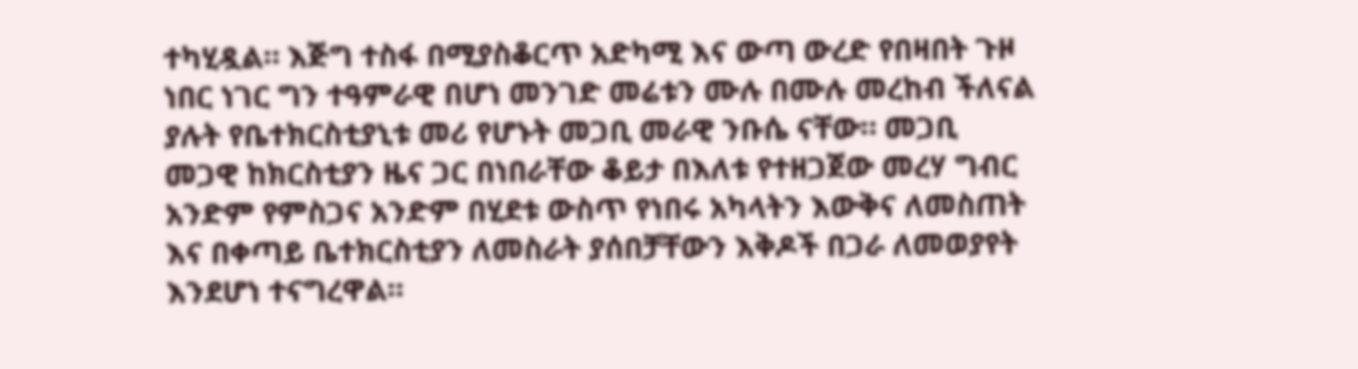ተካሂዷል። እጅግ ተስፋ በሚያስቆርጥ አድካሚ እና ውጣ ውረድ የበዛበት ጉዞ ነበር ነገር ግን ተዓምራዊ በሆነ መንገድ መሬቱን ሙሉ በሙሉ መረከብ ችለናል ያሉት የቤተክርስቲያኒቱ መሪ የሆኑት መጋቢ መራዊ ንቡሴ ናቸው። መጋቢ መጋዊ ከክርስቲያን ዜና ጋር በነበራቸው ቆይታ በእለቱ የተዘጋጀው መረሃ ግብር አንድም የምስጋና አንድም በሂደቱ ውስጥ የነበሩ አካላትን እውቅና ለመስጠት እና በቀጣይ ቤተክርስቲያን ለመስራት ያሰበቻቸውን እቅዶች በጋራ ለመወያየት እንደሆነ ተናግረዋል።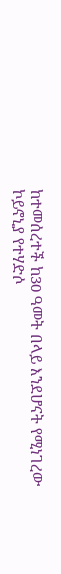ከተመሰረተች ከ30 ዓመት በላይ እንደሆናት የሚነገረው ኮይኖኒያ የተሃድሶ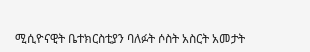ሚሲዮናዊት ቤተክርስቲያን ባለፉት ሶስት አስርት አመታት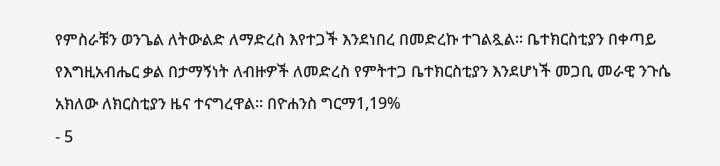የምስራቹን ወንጌል ለትውልድ ለማድረስ እየተጋች እንደነበረ በመድረኩ ተገልጿል። ቤተክርስቲያን በቀጣይ የእግዚአብሔር ቃል በታማኝነት ለብዙዎች ለመድረስ የምትተጋ ቤተክርስቲያን እንደሆነች መጋቢ መራዊ ንጉሴ አክለው ለክርስቲያን ዜና ተናግረዋል። በዮሐንስ ግርማ1,19%
- 5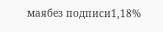маябез подписи1,18%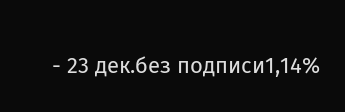- 23 дек.без подписи1,14%